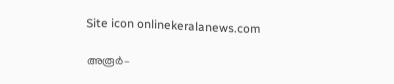Site icon onlinekeralanews.com

അരൂർ–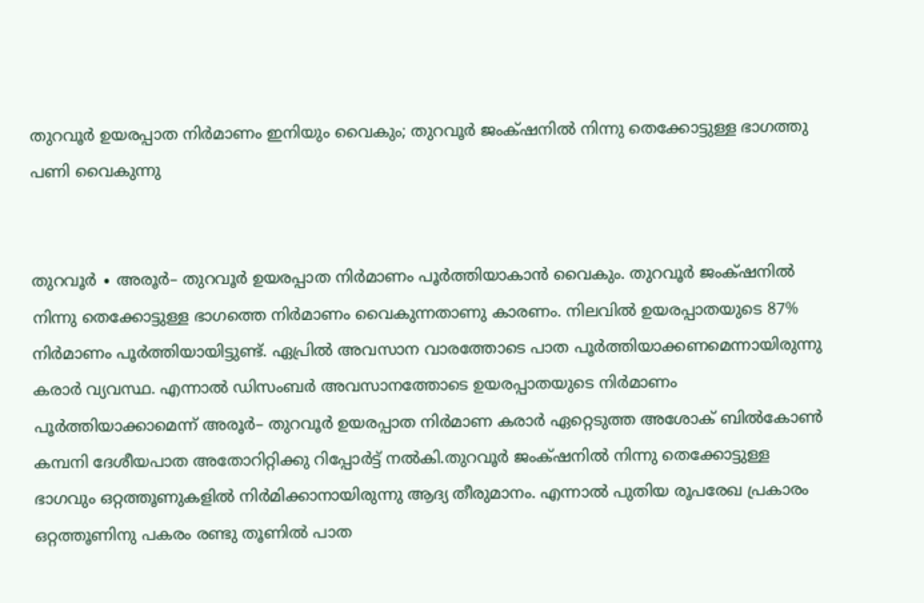തുറവൂർ ഉയരപ്പാത നിർമാണം ഇനിയും വൈകും; തുറവൂർ ജംക്‌ഷനിൽ നിന്നു തെക്കോട്ടുള്ള ഭാഗത്തു പണി വൈകുന്നു


തുറവൂർ ∙ അരൂർ– തുറവൂർ ഉയരപ്പാത നിർമാണം പൂർത്തിയാകാൻ വൈകും. തുറവൂർ ജംക്‌ഷനിൽ നിന്നു തെക്കോട്ടുള്ള ഭാഗത്തെ നിർമാണം വൈകുന്നതാണു കാരണം. നിലവിൽ ഉയരപ്പാതയുടെ 87% നിർമാണം പൂർത്തിയായിട്ടുണ്ട്. ഏപ്രിൽ അവസാന വാരത്തോടെ പാത പൂർത്തിയാക്കണമെന്നായിരുന്നു കരാർ വ്യവസ്ഥ. എന്നാൽ ഡിസംബർ അവസാനത്തോടെ ഉയരപ്പാതയുടെ നിർമാണം പൂർത്തിയാക്കാമെന്ന് അരൂർ– തുറവൂർ ഉയരപ്പാത നിർമാണ കരാർ ഏറ്റെടുത്ത അശോക് ബിൽകോൺ കമ്പനി ദേശീയപാത അതോറിറ്റിക്കു റിപ്പോർട്ട് നൽകി.തുറവൂർ ജംക്‌ഷനിൽ നിന്നു തെക്കോട്ടുള്ള ഭാഗവും ഒറ്റത്തൂണുകളിൽ നിർമിക്കാനായിരുന്നു ആദ്യ തീരുമാനം. എന്നാൽ പുതിയ രൂപരേഖ പ്രകാരം ഒറ്റത്തൂണിനു പകരം രണ്ടു തൂണിൽ പാത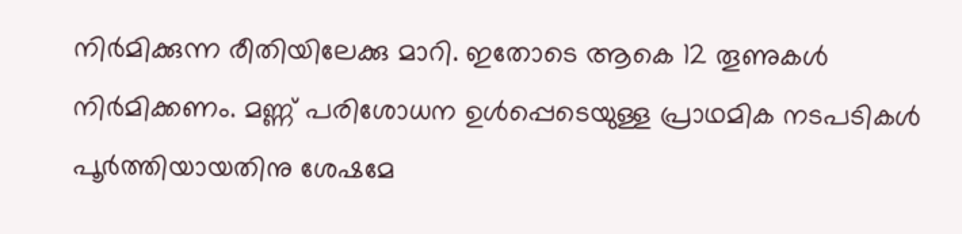നിർമിക്കുന്ന രീതിയിലേക്കു മാറി. ഇതോടെ ആകെ 12 തൂണുകൾ നിർമിക്കണം. മണ്ണ് പരിശോധന ഉൾപ്പെടെയുള്ള പ്രാഥമിക നടപടികൾ പൂർത്തിയായതിനു ശേഷമേ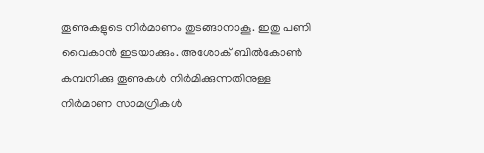തൂണുകളുടെ നിർമാണം തുടങ്ങാനാകൂ. ഇതു പണി വൈകാൻ ഇടയാക്കും. അശോക് ബിൽകോൺ കമ്പനിക്കു തൂണുകൾ നിർമിക്കുന്നതിനുള്ള നിർമാണ സാമഗ്രികൾ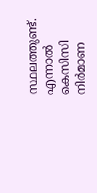സ്ഥലത്തുണ്ട്. എന്നാൽ കെസിസി നിർമാണ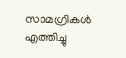സാമഗ്രികൾ എത്തിച്ചു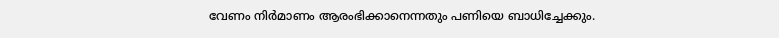വേണം നിർമാണം ആരംഭിക്കാനെന്നതും പണിയെ ബാധിച്ചേക്കും.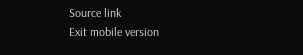Source link
Exit mobile version